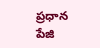ప్రధాన పేజి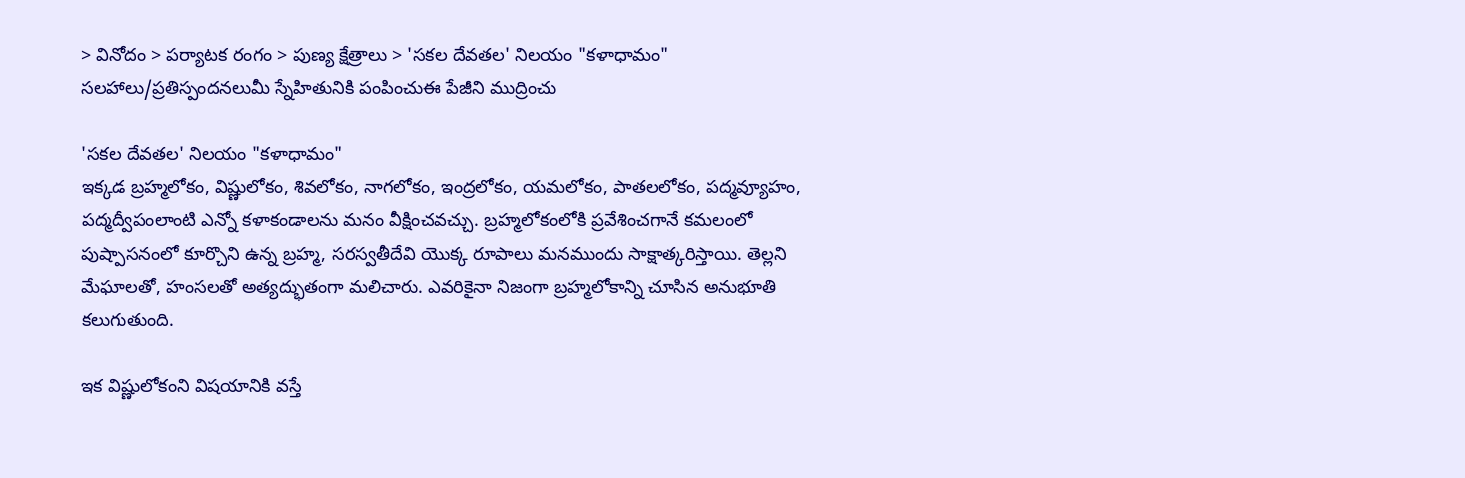> వినోదం > పర్యాటక రంగం > పుణ్య క్షేత్రాలు > 'సకల దేవతల' నిలయం "కళాధామం"
సలహాలు/ప్రతిస్పందనలుమీ స్నేహితునికి పంపించుఈ పేజీని ముద్రించు

'సకల దేవతల' నిలయం "కళాధామం"
ఇక్కడ బ్రహ్మలోకం, విష్ణులోకం, శివలోకం, నాగలోకం, ఇంద్రలోకం, యమలోకం, పాతలలోకం, పద్మవ్యూహం, పద్మద్వీపంలాంటి ఎన్నో కళాకండాలను మనం వీక్షించవచ్చు. బ్రహ్మలోకంలోకి ప్రవేశించగానే కమలంలో పుష్పాసనంలో కూర్చొని ఉన్న బ్రహ్మ, సరస్వతీదేవి యొక్క రూపాలు మనముందు సాక్షాత్కరిస్తాయి. తెల్లని మేఘాలతో, హంసలతో అత్యద్భుతంగా మలిచారు. ఎవరికైనా నిజంగా బ్రహ్మలోకాన్ని చూసిన అనుభూతి కలుగుతుంది.

ఇక విష్ణులోకంని విషయానికి వస్తే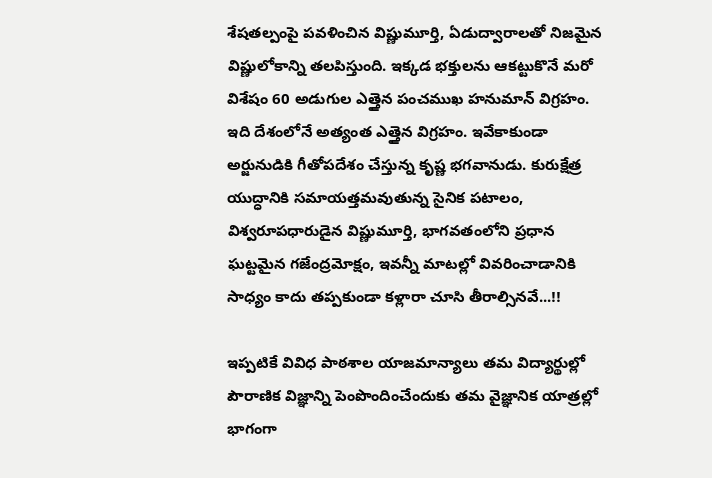శేషతల్పంపై పవళించిన విష్ణుమూర్తి, ఏడుద్వారాలతో నిజమైన విష్ణులోకాన్ని తలపిస్తుంది. ఇక్కడ భక్తులను ఆకట్టుకొనే మరో విశేషం 60 అడుగుల ఎత్తైన పంచముఖ హనుమాన్‌ విగ్రహం. ఇది దేశంలోనే అత్యంత ఎత్తైన విగ్రహం. ఇవేకాకుండా అర్జునుడికి గీతోపదేశం చేస్తున్న కృష్ణ భగవానుడు. కురుక్షేత్ర యుద్ధానికి సమాయత్తమవుతున్న సైనిక పటాలం, విశ్వరూపధారుడైన విష్ణుమూర్తి, భాగవతంలోని ప్రధాన ఘట్టమైన గజేంద్రమోక్షం, ఇవన్నీ మాటల్లో వివరించాడానికి సాధ్యం కాదు తప్పకుండా కళ్లారా చూసి తీరాల్సినవే...!!

ఇప్పటికే వివిధ పాఠశాల యాజమాన్యాలు తమ విద్యార్థుల్లో పౌరాణిక విజ్ఞాన్ని పెంపొందించేందుకు తమ వైజ్ఞానిక యాత్రల్లో భాగంగా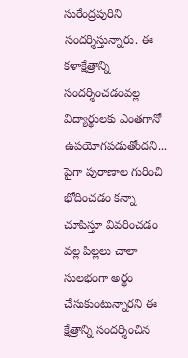సురేంద్రపురిని సందర్శిస్తున్నారు. ఈ కళాక్షేత్రాన్ని సందర్శించడంవల్ల విద్యార్థులకు ఎంతగానో ఉపయోగపడుతోందని... పైగా పురాణాల గురించి భోదించడం కన్నా చూపిస్తూ వివరించడం వల్ల పిల్లలు చాలా సులభంగా అర్థం చేసుకుంటున్నారని ఈ క్షేత్రాన్ని సందర్శించిన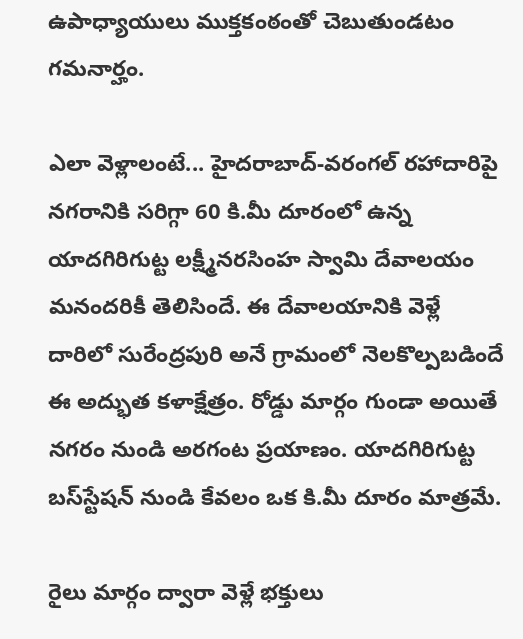ఉపాధ్యాయులు ముక్తకంఠంతో చెబుతుండటం గమనార్హం.

ఎలా వెళ్లాలంటే... హైదరాబాద్‌-వరంగల్‌ రహాదారిపై నగరానికి సరిగ్గా 60 కి.మీ దూరంలో ఉన్న యాదగిరిగుట్ట లక్ష్మీనరసింహ స్వామి దేవాలయం మనందరికీ తెలిసిందే. ఈ దేవాలయానికి వెళ్లే దారిలో సురేంద్రపురి అనే గ్రామంలో నెలకొల్పబడిందే ఈ అద్భుత కళాక్షేత్రం. రోడ్డు మార్గం గుండా అయితే నగరం నుండి అరగంట ప్రయాణం. యాదగిరిగుట్ట బస్‌స్టేషన్‌ నుండి కేవలం ఒక కి.మీ దూరం మాత్రమే.

రైలు మార్గం ద్వారా వెళ్లే భక్తులు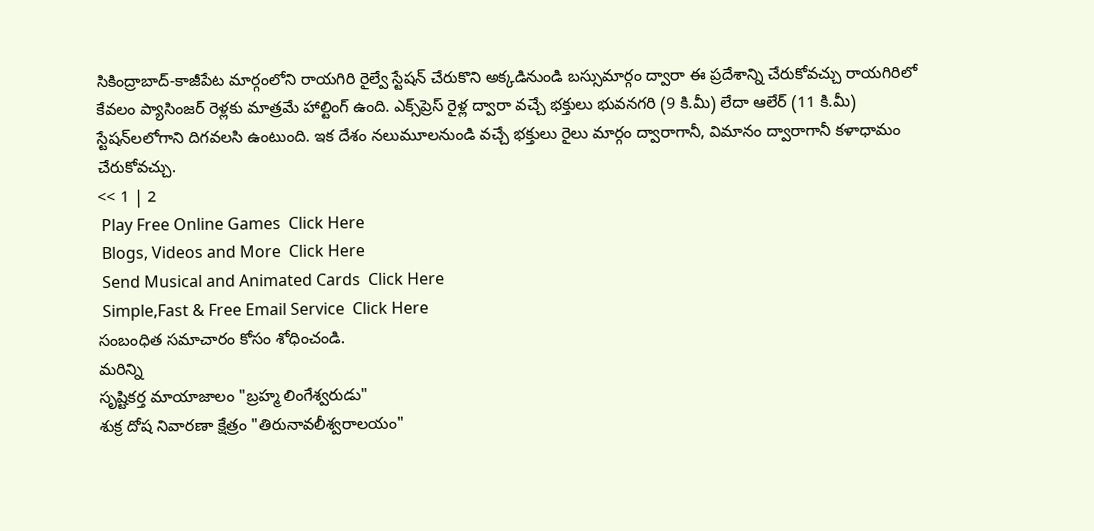సికింద్రాబాద్‌-కాజీపేట మార్గంలోని రాయగిరి రైల్వే స్టేషన్‌ చేరుకొని అక్కడినుండి బస్సుమార్గం ద్వారా ఈ ప్రదేశాన్ని చేరుకోవచ్చు రాయగిరిలో కేవలం ప్యాసింజర్‌ రెళ్లకు మాత్రమే హాల్టింగ్‌ ఉంది. ఎక్స్‌ప్రెస్‌ రైళ్ల ద్వారా వచ్చే భక్తులు భువనగరి (9 కి.మీ) లేదా ఆలేర్ ‌(11 కి.మీ) స్టేషన్‌లలోగాని దిగవలసి ఉంటుంది. ఇక దేశం నలుమూలనుండి వచ్చే భక్తులు రైలు మార్గం ద్వారాగానీ, విమానం ద్వారాగానీ కళాధామం చేరుకోవచ్చు.
<< 1 | 2
 Play Free Online Games  Click Here
 Blogs, Videos and More  Click Here
 Send Musical and Animated Cards  Click Here
 Simple,Fast & Free Email Service  Click Here
సంబంధిత సమాచారం కోసం శోధించండి.
మరిన్ని
సృష్టికర్త మాయాజాలం "బ్రహ్మ లింగేశ్వరుడు"
శుక్ర దోష నివారణా క్షేత్రం "తిరునావలీశ్వరాలయం"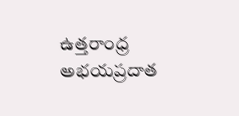ఉత్తరాంధ్ర అభయప్రదాత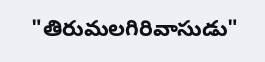"తిరుమలగిరివాసుడు"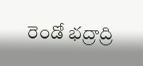రెండో భద్రాద్రి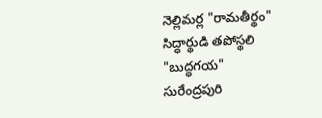నెల్లిమర్ల "రామతీర్థం"
సిద్ధార్థుడి తపోస్థలి "బుద్ధగయ"
సురేంద్రపురి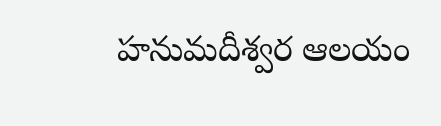హనుమదీశ్వర ఆలయం